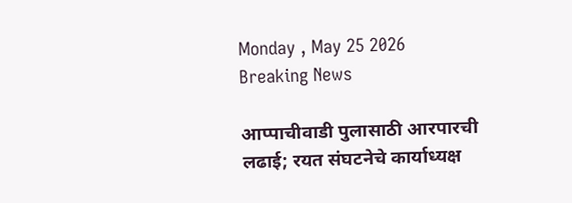Monday , May 25 2026
Breaking News

आप्पाचीवाडी पुलासाठी आरपारची लढाई; रयत संघटनेचे कार्याध्यक्ष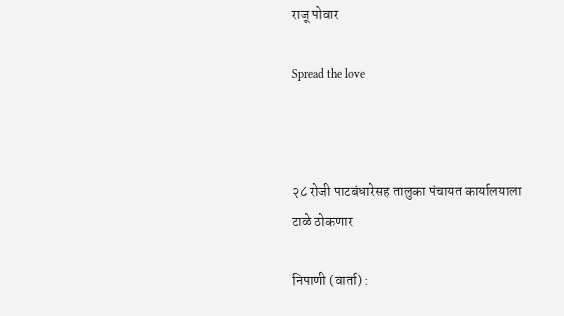राजू पोवार

Spread the love



२८ रोजी पाटबंधारेसह तालुका पंचायत कार्यालयाला टाळे ठोकणार

निपाणी (वार्ता) :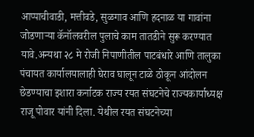आप्पाचीवाडी, मत्तीवडे, सुळगाव आणि हदनाळ या गावांना जोडणाऱ्या कॅनॉलवरील पुलाचे काम तातडीने सुरू करण्यात यावे.अन्यथा २८ मे रोजी निपाणीतील पाटबंधारे आणि तालुका पंचायत कार्यालयालाही घेराव घालून टाळे ठोकून आंदोलन छेडण्याचा इशारा कर्नाटक राज्य रयत संघटनेचे राज्यकार्याध्यक्ष राजू पोवार यांनी दिला. येथील रयत संघटनेच्या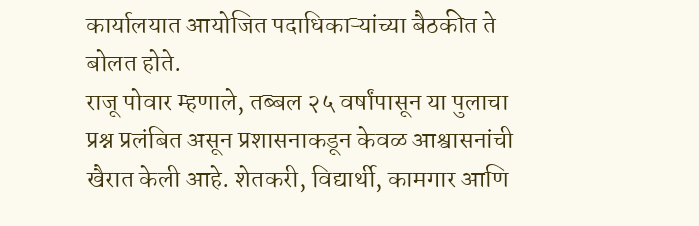कार्यालयात आयोजित पदाधिकाऱ्यांच्या बैठकीत ते बोलत होते.
राजू पोवार म्हणाले, तब्बल २५ वर्षांपासून या पुलाचा प्रश्न प्रलंबित असून प्रशासनाकडून केवळ आश्वासनांची खैरात केली आहे. शेतकरी, विद्यार्थी, कामगार आणि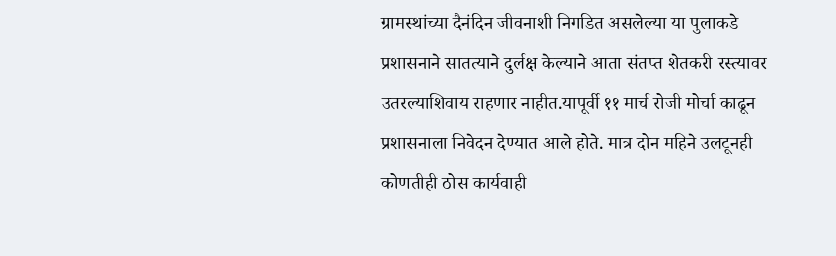ग्रामस्थांच्या दैनंदिन जीवनाशी निगडित असलेल्या या पुलाकडे प्रशासनाने सातत्याने दुर्लक्ष केल्याने आता संतप्त शेतकरी रस्त्यावर उतरल्याशिवाय राहणार नाहीत.यापूर्वी ११ मार्च रोजी मोर्चा काढून प्रशासनाला निवेदन देण्यात आले होते. मात्र दोन महिने उलटूनही कोणतीही ठोस कार्यवाही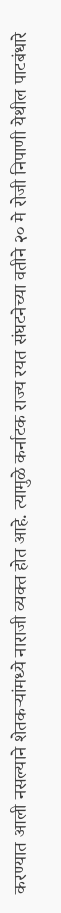करण्यात आली नसल्याने शेतकऱ्यांमध्ये नाराजी व्यक्त होत आहे. त्यामुळे कर्नाटक राज्य रयत संघटनेच्या वतीने २० मे रोजी निपाणी येथील पाटबंधारे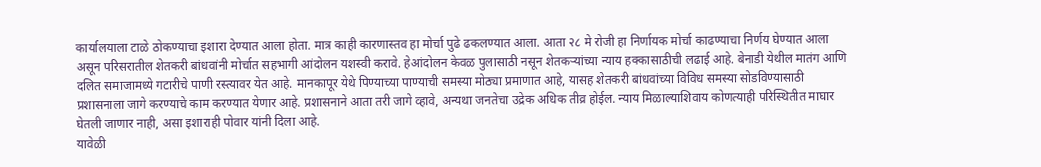कार्यालयाला टाळे ठोकण्याचा इशारा देण्यात आला होता. मात्र काही कारणास्तव हा मोर्चा पुढे ढकलण्यात आला. आता २८ मे रोजी हा निर्णायक मोर्चा काढण्याचा निर्णय घेण्यात आला असून परिसरातील शेतकरी बांधवांनी मोर्चात सहभागी आंदोलन यशस्वी करावे. हेआंदोलन केवळ पुलासाठी नसून शेतकऱ्यांच्या न्याय हक्कासाठीची लढाई आहे. बेनाडी येथील मातंग आणि दलित समाजामध्ये गटारीचे पाणी रस्त्यावर येत आहे. मानकापूर येथे पिण्याच्या पाण्याची समस्या मोठ्या प्रमाणात आहे, यासह शेतकरी बांधवांच्या विविध समस्या सोडविण्यासाठी प्रशासनाला जागे करण्याचे काम करण्यात येणार आहे. प्रशासनाने आता तरी जागे व्हावे, अन्यथा जनतेचा उद्रेक अधिक तीव्र होईल. न्याय मिळाल्याशिवाय कोणत्याही परिस्थितीत माघार घेतली जाणार नाही, असा इशाराही पोवार यांनी दिला आहे.
यावेळी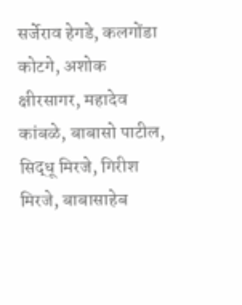सर्जेराव हेगडे, कलगोंडा कोटगे, अशोक क्षीरसागर, महादेव कांबळे, बाबासो पाटील, सिद्धू मिरजे, गिरीश मिरजे, बाबासाहेब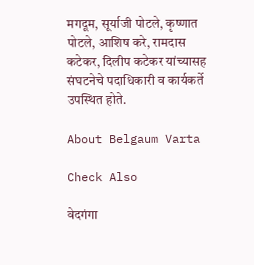मगदूम, सूर्याजी पोटले, कृष्णात पोटले, आशिष करे, रामदास कटेकर, दिलीप कटेकर यांच्यासह संघटनेचे पदाधिकारी व कार्यकर्ते उपस्थित होते.

About Belgaum Varta

Check Also

वेदगंगा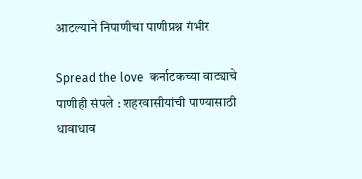आटल्याने निपाणीचा पाणीप्रश्न गंभीर

Spread the love  कर्नाटकच्या वाट्याचे पाणीही संपले : शहरवासीयांची पाण्यासाठी धावाधाव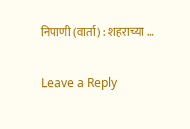निपाणी (वार्ता) : शहराच्या …

Leave a Reply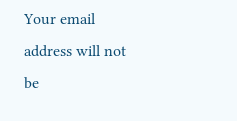Your email address will not be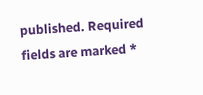published. Required fields are marked *